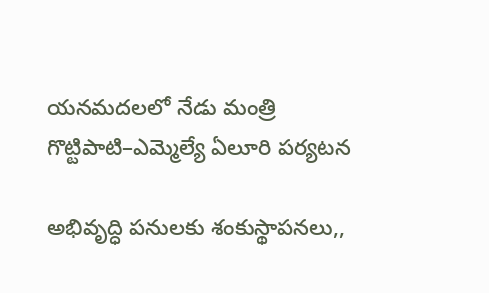యనమదలలో నేడు మంత్రి గొట్టిపాటి–ఎమ్మెల్యే ఏలూరి పర్యటన

అభివృద్ధి పనులకు శంకుస్థాపనలు,,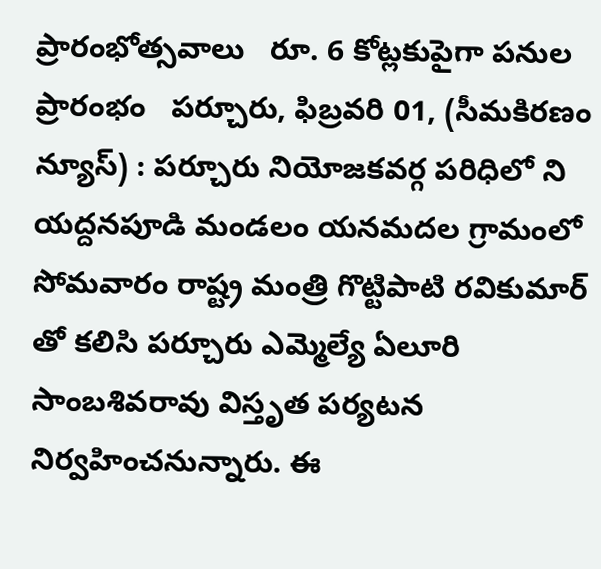ప్రారంభోత్సవాలు   రూ. 6 కోట్లకుపైగా పనుల ప్రారంభం   పర్చూరు, ఫిబ్రవరి 01, (సీమకిరణం న్యూస్) : పర్చూరు నియోజకవర్గ పరిధిలో ని యద్దనపూడి మండలం యనమదల గ్రామంలో సోమవారం రాష్ట్ర మంత్రి గొట్టిపాటి రవికుమార్ తో కలిసి పర్చూరు ఎమ్మెల్యే ఏలూరి సాంబశివరావు విస్తృత పర్యటన నిర్వహించనున్నారు. ఈ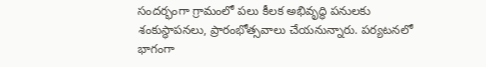సందర్భంగా గ్రామంలో పలు కీలక అభివృద్ధి పనులకు శంకుస్థాపనలు, ప్రారంభోత్సవాలు చేయనున్నారు. పర్యటనలో భాగంగా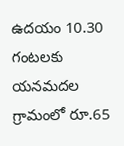ఉదయం 10.30 గంటలకు యనమదల గ్రామంలో రూ.65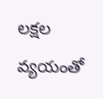లక్షల వ్యయంతో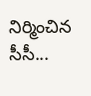నిర్మించిన సీసీ...